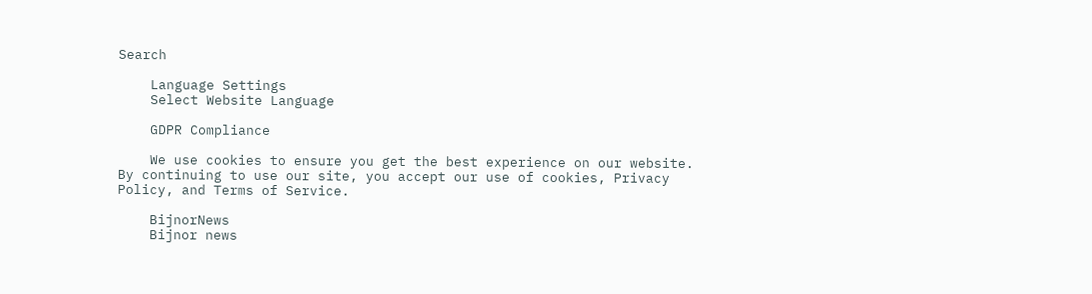Search

    Language Settings
    Select Website Language

    GDPR Compliance

    We use cookies to ensure you get the best experience on our website. By continuing to use our site, you accept our use of cookies, Privacy Policy, and Terms of Service.

    BijnorNews
    Bijnor news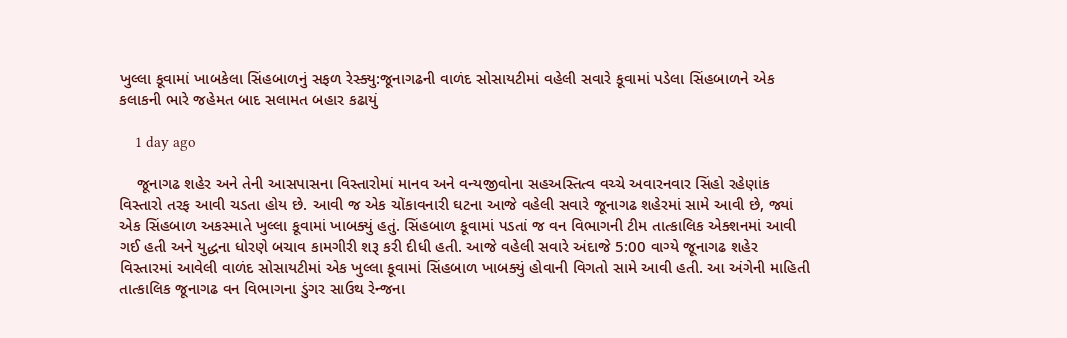ખુલ્લા કૂવામાં ખાબકેલા સિંહબાળનું સફળ રેસ્ક્યુ:જૂનાગઢની વાળંદ સોસાયટીમાં વહેલી સવારે કૂવામાં પડેલા સિંહબાળને એક કલાકની ભારે જહેમત બાદ સલામત બહાર કઢાયું

    1 day ago

    જૂનાગઢ શહેર અને તેની આસપાસના વિસ્તારોમાં માનવ અને વન્યજીવોના સહઅસ્તિત્વ વચ્ચે અવારનવાર સિંહો રહેણાંક વિસ્તારો તરફ આવી ચડતા હોય છે. આવી જ એક ચોંકાવનારી ઘટના આજે વહેલી સવારે જૂનાગઢ શહેરમાં સામે આવી છે, જ્યાં એક સિંહબાળ અકસ્માતે ખુલ્લા કૂવામાં ખાબક્યું હતું. સિંહબાળ કૂવામાં પડતાં જ વન વિભાગની ટીમ તાત્કાલિક એક્શનમાં આવી ગઈ હતી અને યુદ્ધના ધોરણે બચાવ કામગીરી શરૂ કરી દીધી હતી. આજે વહેલી સવારે અંદાજે 5:00 વાગ્યે જૂનાગઢ શહેર વિસ્તારમાં આવેલી વાળંદ સોસાયટીમાં એક ખુલ્લા કૂવામાં સિંહબાળ ખાબક્યું હોવાની વિગતો સામે આવી હતી. આ અંગેની માહિતી તાત્કાલિક જૂનાગઢ વન વિભાગના ડુંગર સાઉથ રેન્જના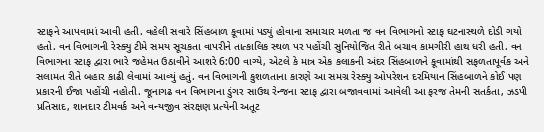સ્ટાફને આપવામાં આવી હતી. વહેલી સવારે સિંહબાળ કૂવામાં પડ્યું હોવાના સમાચાર મળતા જ વન વિભાગનો સ્ટાફ ઘટનાસ્થળે દોડી ગયો હતો. વન વિભાગની રેસ્ક્યુ ટીમે સમય સૂચકતા વાપરીને તાત્કાલિક સ્થળ પર પહોંચી સુનિયોજિત રીતે બચાવ કામગીરી હાથ ધરી હતી. વન વિભાગના સ્ટાફ દ્વારા ભારે જહેમત ઉઠાવીને આશરે 6:00 વાગ્યે, એટલે કે માત્ર એક કલાકની અંદર સિંહબાળને કૂવામાંથી સફળતાપૂર્વક અને સલામત રીતે બહાર કાઢી લેવામાં આવ્યું હતું. વન વિભાગની કુશળતાના કારણે આ સમગ્ર રેસ્ક્યુ ઓપરેશન દરમિયાન સિંહબાળને કોઈ પણ પ્રકારની ઈજા પહોંચી નહોતી. જૂનાગઢ વન વિભાગના ડુંગર સાઉથ રેન્જના સ્ટાફ દ્વારા બજાવવામાં આવેલી આ ફરજ તેમની સતર્કતા, ઝડપી પ્રતિસાદ, શાનદાર ટીમવર્ક અને વન્યજીવ સંરક્ષણ પ્રત્યેની અતૂટ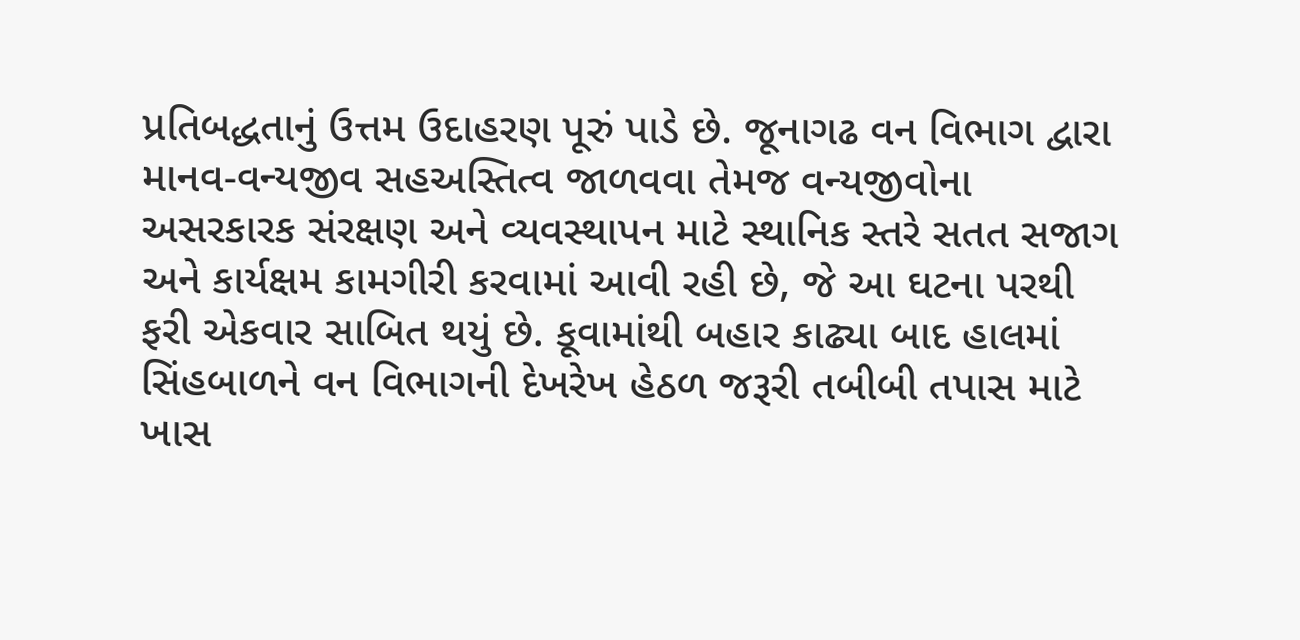પ્રતિબદ્ધતાનું ઉત્તમ ઉદાહરણ પૂરું પાડે છે. જૂનાગઢ વન વિભાગ દ્વારા માનવ-વન્યજીવ સહઅસ્તિત્વ જાળવવા તેમજ વન્યજીવોના અસરકારક સંરક્ષણ અને વ્યવસ્થાપન માટે સ્થાનિક સ્તરે સતત સજાગ અને કાર્યક્ષમ કામગીરી કરવામાં આવી રહી છે, જે આ ઘટના પરથી ફરી એકવાર સાબિત થયું છે. કૂવામાંથી બહાર કાઢ્યા બાદ હાલમાં સિંહબાળને વન વિભાગની દેખરેખ હેઠળ જરૂરી તબીબી તપાસ માટે ખાસ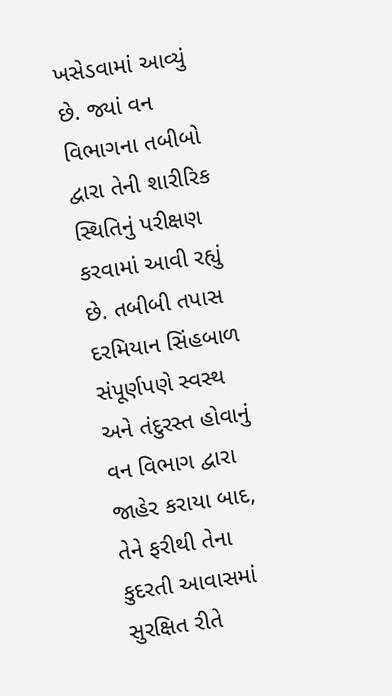ખસેડવામાં આવ્યું છે. જ્યાં વન વિભાગના તબીબો દ્વારા તેની શારીરિક સ્થિતિનું પરીક્ષણ કરવામાં આવી રહ્યું છે. તબીબી તપાસ દરમિયાન સિંહબાળ સંપૂર્ણપણે સ્વસ્થ અને તંદુરસ્ત હોવાનું વન વિભાગ દ્વારા જાહેર કરાયા બાદ, તેને ફરીથી તેના કુદરતી આવાસમાં સુરક્ષિત રીતે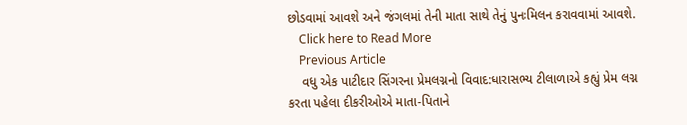છોડવામાં આવશે અને જંગલમાં તેની માતા સાથે તેનું પુનઃમિલન કરાવવામાં આવશે.
    Click here to Read More
    Previous Article
    વધુ એક પાટીદાર સિંગરના પ્રેમલગ્નનો વિવાદ:ધારાસભ્ય ટીલાળાએ કહ્યું પ્રેમ લગ્ન કરતા પહેલા દીકરીઓએ માતા-પિતાને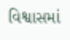વિશ્વાસમાં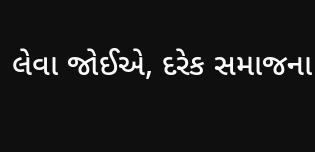લેવા જોઈએ, દરેક સમાજના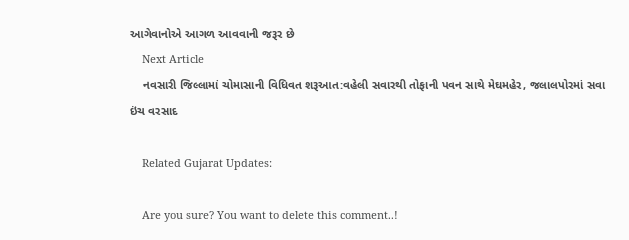આગેવાનોએ આગળ આવવાની જરૂર છે
    Next Article
    નવસારી જિલ્લામાં ચોમાસાની વિધિવત શરૂઆત:વહેલી સવારથી તોફાની પવન સાથે મેઘમહેર, જલાલપોરમાં સવા ઇંચ વરસાદ

    Related Gujarat Updates:

    Are you sure? You want to delete this comment..!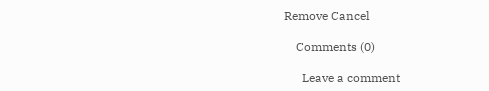Remove Cancel

    Comments (0)

      Leave a comment